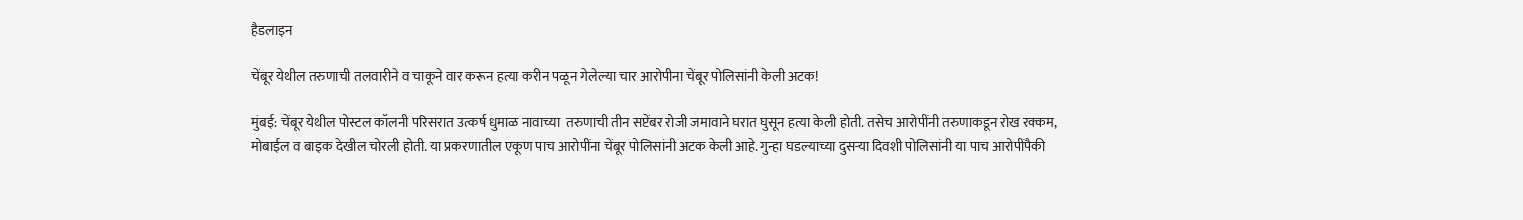हैडलाइन

चेंबूर येथील तरुणाची तलवारीने व चाकूने वार करून हत्या करीन पळून गेलेल्या चार आरोपीना चेंबूर पोलिसांनी केली अटक!

मुंबई: चेंबूर येथील पोस्टल कॉलनी परिसरात उत्कर्ष धुमाळ नावाच्या  तरुणाची तीन सप्टेंबर रोजी जमावाने घरात घुसून हत्या केली होती. तसेच आरोपींनी तरुणाकडून रोख रक्कम, मोबाईल व बाइक देखील चोरली होती. या प्रकरणातील एकूण पाच आरोपींना चेंबूर पोलिसांनी अटक केली आहे. गुन्हा घडल्याच्या दुसऱ्या दिवशी पोलिसांनी या पाच आरोपींपैकी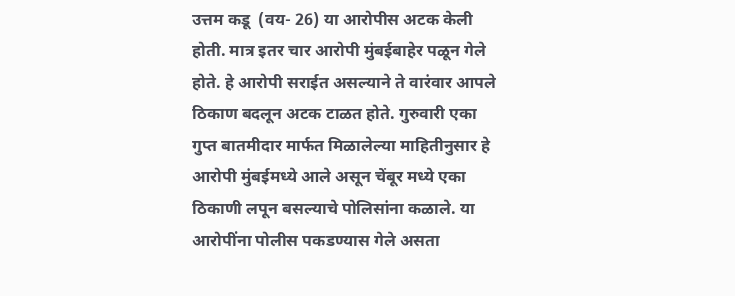उत्तम कडू  (वय- 26) या आरोपीस अटक केली होती. मात्र इतर चार आरोपी मुंबईबाहेर पळून गेले होते. हे आरोपी सराईत असल्याने ते वारंवार आपले ठिकाण बदलून अटक टाळत होते. गुरुवारी एका गुप्त बातमीदार मार्फत मिळालेल्या माहितीनुसार हे आरोपी मुंबईमध्ये आले असून चेंबूर मध्ये एका ठिकाणी लपून बसल्याचे पोलिसांना कळाले. या आरोपींना पोलीस पकडण्यास गेले असता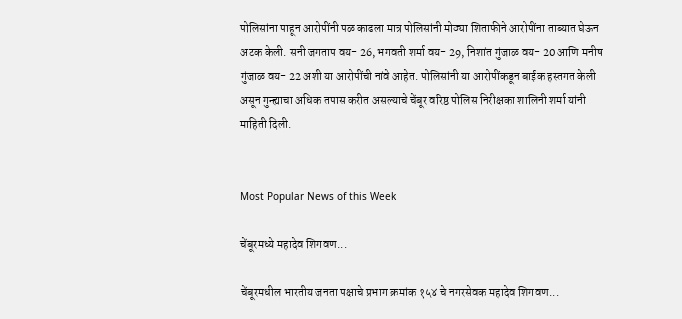पोलिसांना पाहून आरोपींनी पळ काढला मात्र पोलिसांनी मोठ्या शिताफीने आरोपींना ताब्यात घेऊन अटक केली. सनी जगताप वय- 26, भगवती शर्मा वय- 29, निशांत गुंजाळ वय- 20 आणि मनीष गुंजाळ वय- 22 अशी या आरोपींची नांवे आहेत. पोलिसांनी या आरोपींकडून बाईक हस्तगत केली असून गुन्ह्याचा अधिक तपास करीत असल्याचे चेंबूर वरिष्ठ पोलिस निरीक्षका शालिनी शर्मा यांनी माहिती दिली.


Most Popular News of this Week

चेंबूरमध्ये महादेव शिगवण...

चेंबूरमधील भारतीय जनता पक्षाचे प्रभाग क्रमांक १५४ चे नगरसेवक महादेव शिगवण...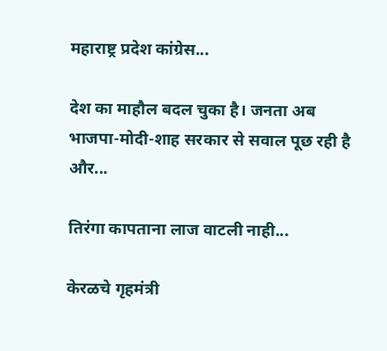महाराष्ट्र प्रदेश कांग्रेस...

देश का माहौल बदल चुका है। जनता अब भाजपा-मोदी-शाह सरकार से सवाल पूछ रही है और...

तिरंगा कापताना लाज वाटली नाही...

केरळचे गृहमंत्री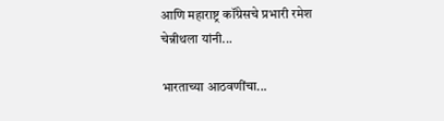आणि महाराष्ट्र कॉंग्रेसचे प्रभारी रमेश चेन्नीथला यांनी...

भारताच्या आठवणींचा...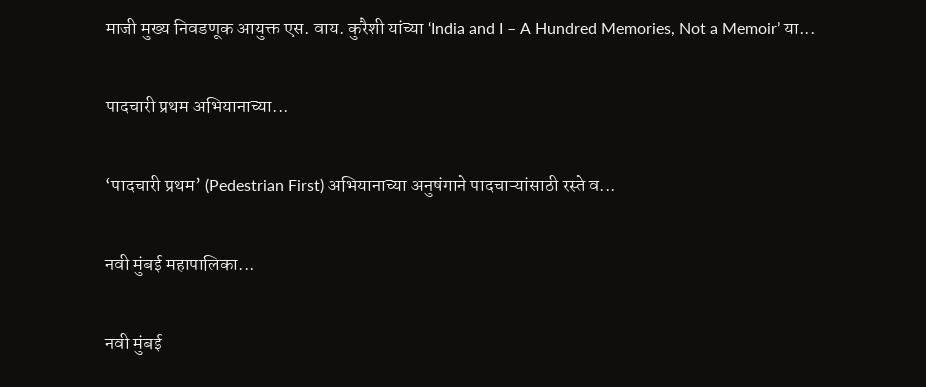माजी मुख्य निवडणूक आयुक्त एस. वाय. कुरैशी यांच्या ‘India and I – A Hundred Memories, Not a Memoir’ या...

पादचारी प्रथम अभियानाच्या...

‘पादचारी प्रथम’ (Pedestrian First) अभियानाच्या अनुषंगाने पादचाऱ्यांसाठी रस्ते व...

नवी मुंबई महापालिका...

नवी मुंबई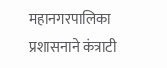महानगरपालिका प्रशासनाने कंत्राटी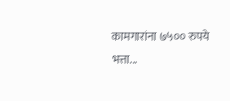कामगारांना ७५०० रुपये भत्ता...